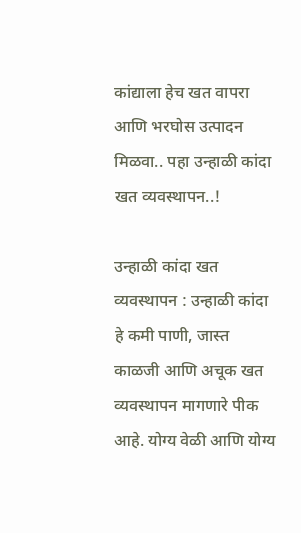कांद्याला हेच खत वापरा आणि भरघोस उत्पादन मिळवा.. पहा उन्हाळी कांदा खत व्यवस्थापन..!

उन्हाळी कांदा खत व्यवस्थापन : उन्हाळी कांदा हे कमी पाणी, जास्त काळजी आणि अचूक खत व्यवस्थापन मागणारे पीक आहे. योग्य वेळी आणि योग्य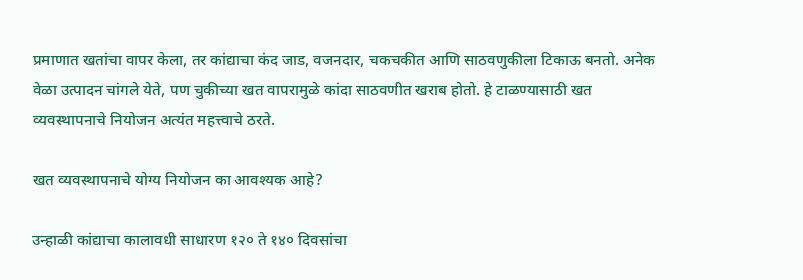प्रमाणात खतांचा वापर केला, तर कांद्याचा कंद जाड, वजनदार, चकचकीत आणि साठवणुकीला टिकाऊ बनतो. अनेक वेळा उत्पादन चांगले येते, पण चुकीच्या खत वापरामुळे कांदा साठवणीत खराब होतो. हे टाळण्यासाठी खत व्यवस्थापनाचे नियोजन अत्यंत महत्त्वाचे ठरते.

खत व्यवस्थापनाचे योग्य नियोजन का आवश्यक आहे?

उन्हाळी कांद्याचा कालावधी साधारण १२० ते १४० दिवसांचा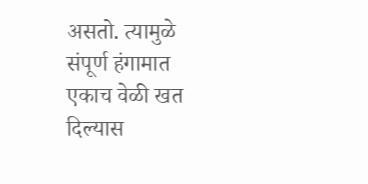असतो. त्यामुळे संपूर्ण हंगामात एकाच वेळी खत दिल्यास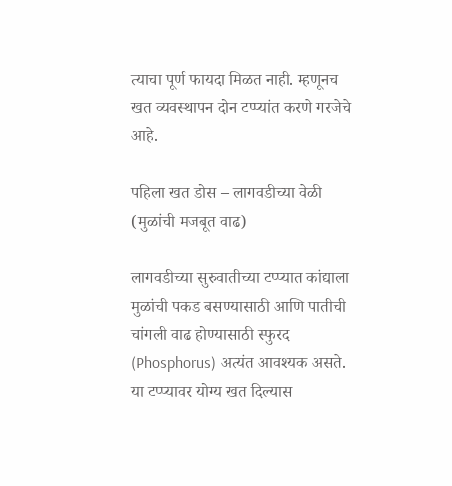त्याचा पूर्ण फायदा मिळत नाही. म्हणूनच खत व्यवस्थापन दोन टप्प्यांत करणे गरजेचे आहे.

पहिला खत डोस – लागवडीच्या वेळी (मुळांची मजबूत वाढ)

लागवडीच्या सुरुवातीच्या टप्प्यात कांद्याला मुळांची पकड बसण्यासाठी आणि पातीची चांगली वाढ होण्यासाठी स्फुरद (Phosphorus) अत्यंत आवश्यक असते. या टप्प्यावर योग्य खत दिल्यास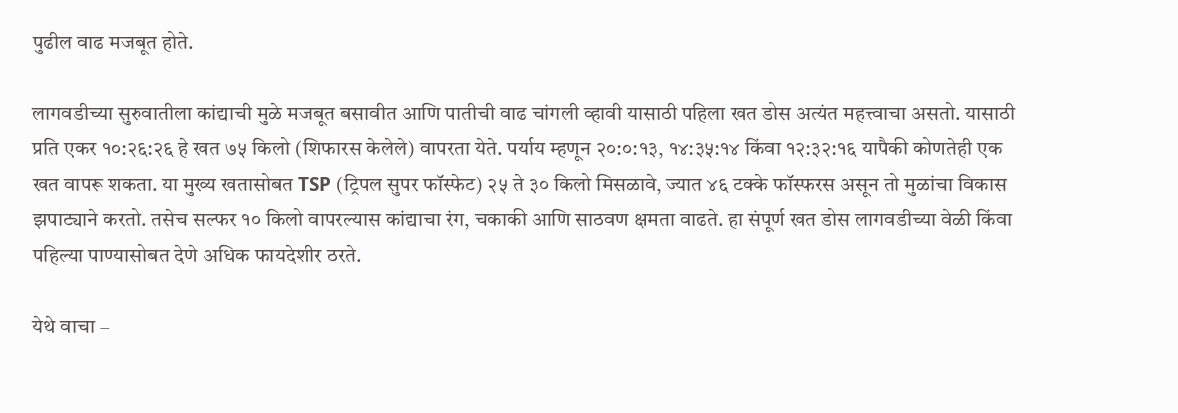पुढील वाढ मजबूत होते.

लागवडीच्या सुरुवातीला कांद्याची मुळे मजबूत बसावीत आणि पातीची वाढ चांगली व्हावी यासाठी पहिला खत डोस अत्यंत महत्त्वाचा असतो. यासाठी प्रति एकर १०:२६:२६ हे खत ७५ किलो (शिफारस केलेले) वापरता येते. पर्याय म्हणून २०:०:१३, १४:३५:१४ किंवा १२:३२:१६ यापैकी कोणतेही एक खत वापरू शकता. या मुख्य खतासोबत TSP (ट्रिपल सुपर फॉस्फेट) २५ ते ३० किलो मिसळावे, ज्यात ४६ टक्के फॉस्फरस असून तो मुळांचा विकास झपाट्याने करतो. तसेच सल्फर १० किलो वापरल्यास कांद्याचा रंग, चकाकी आणि साठवण क्षमता वाढते. हा संपूर्ण खत डोस लागवडीच्या वेळी किंवा पहिल्या पाण्यासोबत देणे अधिक फायदेशीर ठरते.

येथे वाचा –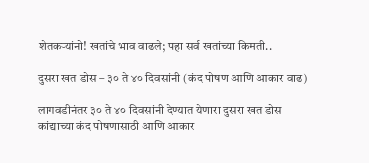शेतकऱ्यांनो! खतांचे भाव वाढले; पहा सर्व खतांच्या किमती..

दुसरा खत डोस – ३० ते ४० दिवसांनी (कंद पोषण आणि आकार वाढ)

लागवडीनंतर ३० ते ४० दिवसांनी देण्यात येणारा दुसरा खत डोस कांद्याच्या कंद पोषणासाठी आणि आकार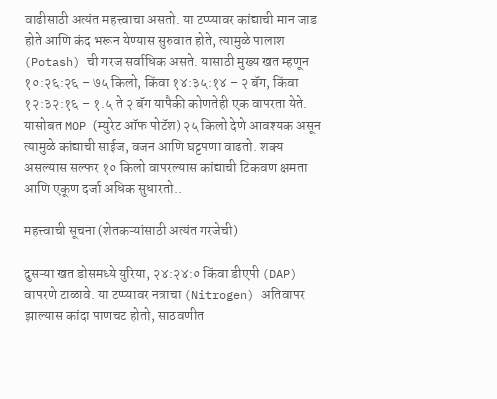वाढीसाठी अत्यंत महत्त्वाचा असतो. या टप्प्यावर कांद्याची मान जाड होते आणि कंद भरून येण्यास सुरुवात होते, त्यामुळे पालाश (Potash) ची गरज सर्वाधिक असते. यासाठी मुख्य खत म्हणून १०:२६:२६ – ७५ किलो, किंवा १४:३५:१४ – २ बॅग, किंवा १२:३२:१६ – १.५ ते २ बॅग यापैकी कोणतेही एक वापरता येते. यासोबत MOP (म्युरेट ऑफ पोटॅश) २५ किलो देणे आवश्यक असून त्यामुळे कांद्याची साईज, वजन आणि घट्टपणा वाढतो. शक्य असल्यास सल्फर १० किलो वापरल्यास कांद्याची टिकवण क्षमता आणि एकूण दर्जा अधिक सुधारतो..

महत्त्वाची सूचना (शेतकऱ्यांसाठी अत्यंत गरजेची)

दुसऱ्या खत डोसमध्ये युरिया, २४:२४:० किंवा डीएपी (DAP) वापरणे टाळावे. या टप्प्यावर नत्राचा (Nitrogen) अतिवापर झाल्यास कांदा पाणचट होतो, साठवणीत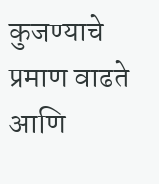कुजण्याचे प्रमाण वाढते आणि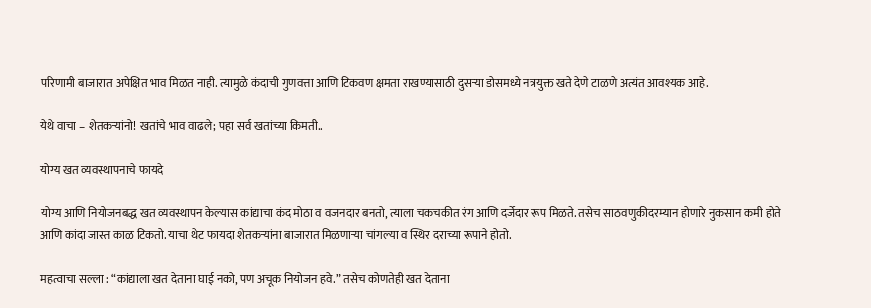परिणामी बाजारात अपेक्षित भाव मिळत नाही. त्यामुळे कंदाची गुणवत्ता आणि टिकवण क्षमता राखण्यासाठी दुसऱ्या डोसमध्ये नत्रयुक्त खते देणे टाळणे अत्यंत आवश्यक आहे.

येथे वाचा – शेतकऱ्यांनो! खतांचे भाव वाढले; पहा सर्व खतांच्या किमती..

योग्य खत व्यवस्थापनाचे फायदे

योग्य आणि नियोजनबद्ध खत व्यवस्थापन केल्यास कांद्याचा कंद मोठा व वजनदार बनतो, त्याला चकचकीत रंग आणि दर्जेदार रूप मिळते. तसेच साठवणुकीदरम्यान होणारे नुकसान कमी होते आणि कांदा जास्त काळ टिकतो. याचा थेट फायदा शेतकऱ्यांना बाजारात मिळणाऱ्या चांगल्या व स्थिर दराच्या रूपाने होतो.

महत्वाचा सल्ला : “कांद्याला खत देताना घाई नको, पण अचूक नियोजन हवे.” तसेच कोणतेही खत देताना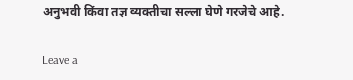अनुभवी किंवा तज्ञ व्यक्तीचा सल्ला घेणे गरजेचे आहे.

Leave a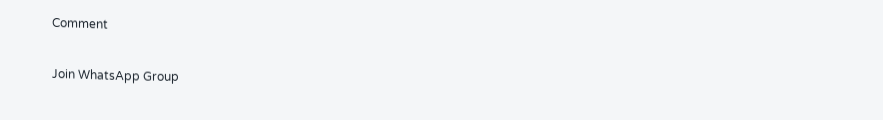Comment

Join WhatsApp Group